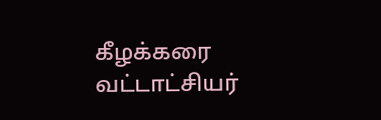கீழக்கரை வட்டாட்சியர்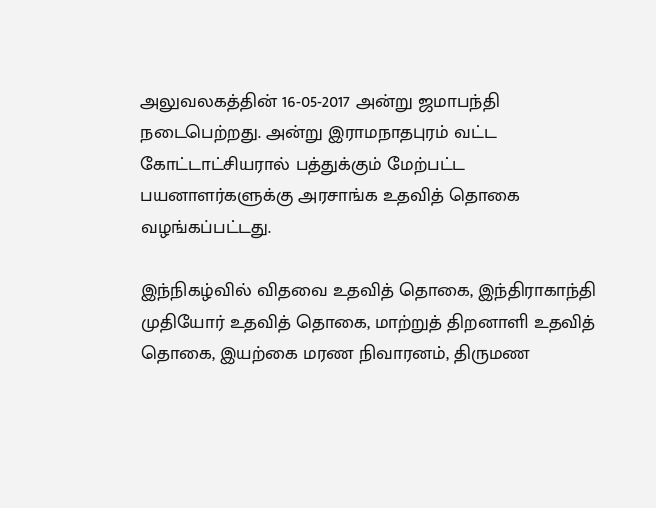அலுவலகத்தின் 16-05-2017 அன்று ஜமாபந்தி நடைபெற்றது. அன்று இராமநாதபுரம் வட்ட கோட்டாட்சியரால் பத்துக்கும் மேற்பட்ட பயனாளர்களுக்கு அரசாங்க உதவித் தொகை வழங்கப்பட்டது.

இந்நிகழ்வில் விதவை உதவித் தொகை, இந்திராகாந்தி முதியோர் உதவித் தொகை, மாற்றுத் திறனாளி உதவித் தொகை, இயற்கை மரண நிவாரனம், திருமண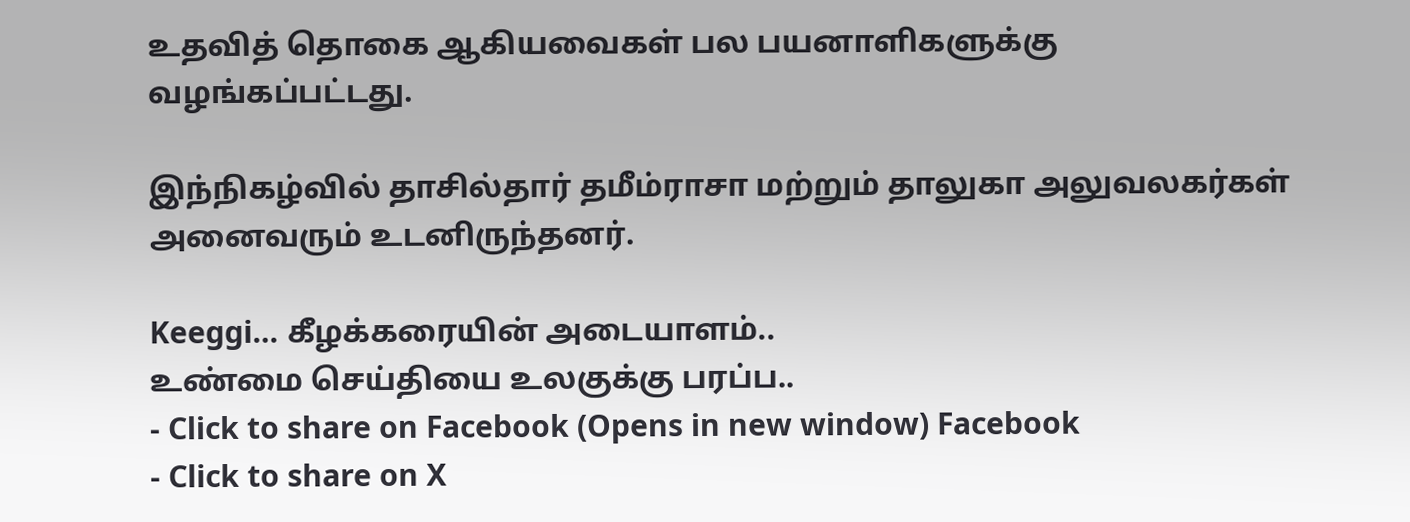உதவித் தொகை ஆகியவைகள் பல பயனாளிகளுக்கு வழங்கப்பட்டது.

இந்நிகழ்வில் தாசில்தார் தமீம்ராசா மற்றும் தாலுகா அலுவலகர்கள் அனைவரும் உடனிருந்தனர்.

Keeggi… கீழக்கரையின் அடையாளம்..
உண்மை செய்தியை உலகுக்கு பரப்ப..
- Click to share on Facebook (Opens in new window) Facebook
- Click to share on X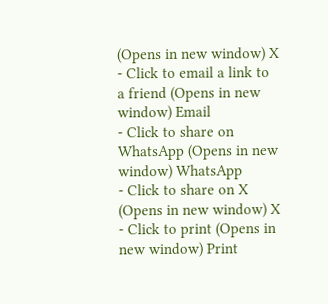(Opens in new window) X
- Click to email a link to a friend (Opens in new window) Email
- Click to share on WhatsApp (Opens in new window) WhatsApp
- Click to share on X (Opens in new window) X
- Click to print (Opens in new window) Print